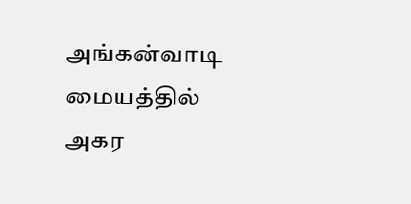அங்கன்வாடி மையத்தில் அகர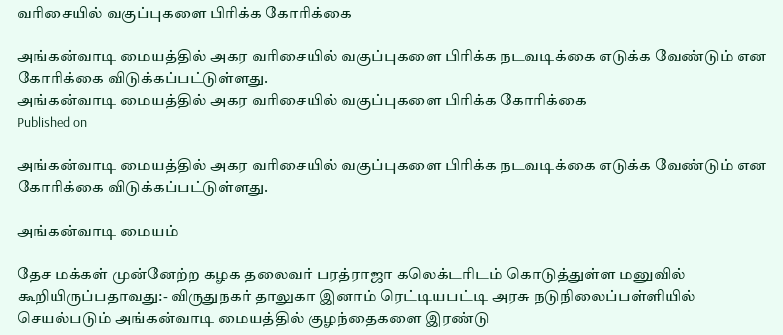வரிசையில் வகுப்புகளை பிரிக்க கோரிக்கை

அங்கன்வாடி மையத்தில் அகர வரிசையில் வகுப்புகளை பிரிக்க நடவடிக்கை எடுக்க வேண்டும் என கோரிக்கை விடுக்கப்பட்டுள்ளது.
அங்கன்வாடி மையத்தில் அகர வரிசையில் வகுப்புகளை பிரிக்க கோரிக்கை
Published on

அங்கன்வாடி மையத்தில் அகர வரிசையில் வகுப்புகளை பிரிக்க நடவடிக்கை எடுக்க வேண்டும் என கோரிக்கை விடுக்கப்பட்டுள்ளது.

அங்கன்வாடி மையம்

தேச மக்கள் முன்னேற்ற கழக தலைவர் பரத்ராஜா கலெக்டரிடம் கொடுத்துள்ள மனுவில் கூறியிருப்பதாவது:- விருதுநகர் தாலுகா இனாம் ரெட்டியபட்டி அரசு நடுநிலைப்பள்ளியில் செயல்படும் அங்கன்வாடி மையத்தில் குழந்தைகளை இரண்டு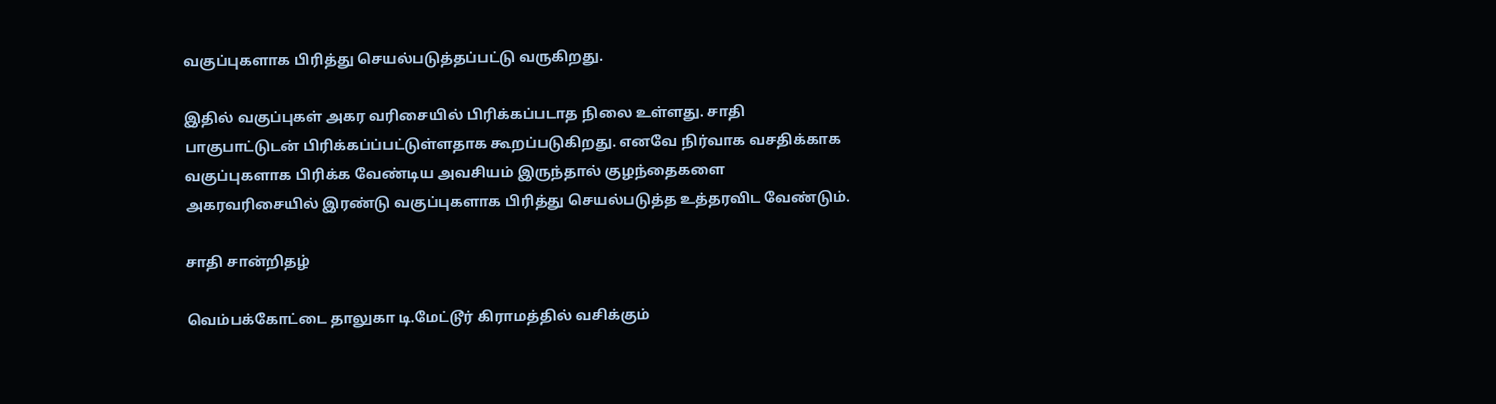வகுப்புகளாக பிரித்து செயல்படுத்தப்பட்டு வருகிறது.

இதில் வகுப்புகள் அகர வரிசையில் பிரிக்கப்படாத நிலை உள்ளது. சாதி பாகுபாட்டுடன் பிரிக்கப்ப்பட்டுள்ளதாக கூறப்படுகிறது. எனவே நிர்வாக வசதிக்காக வகுப்புகளாக பிரிக்க வேண்டிய அவசியம் இருந்தால் குழந்தைகளை அகரவரிசையில் இரண்டு வகுப்புகளாக பிரித்து செயல்படுத்த உத்தரவிட வேண்டும்.

சாதி சான்றிதழ்

வெம்பக்கோட்டை தாலுகா டி.மேட்டூர் கிராமத்தில் வசிக்கும்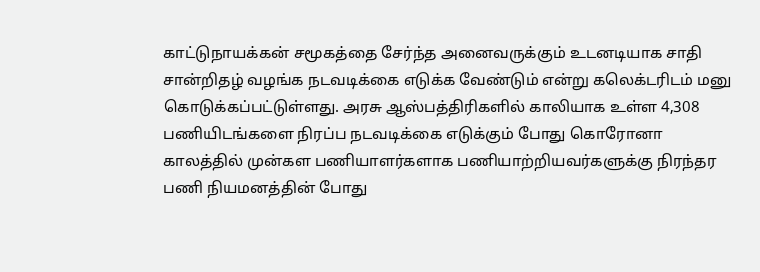காட்டுநாயக்கன் சமூகத்தை சேர்ந்த அனைவருக்கும் உடனடியாக சாதி சான்றிதழ் வழங்க நடவடிக்கை எடுக்க வேண்டும் என்று கலெக்டரிடம் மனு கொடுக்கப்பட்டுள்ளது. அரசு ஆஸ்பத்திரிகளில் காலியாக உள்ள 4,308 பணியிடங்களை நிரப்ப நடவடிக்கை எடுக்கும் போது கொரோனா காலத்தில் முன்கள பணியாளர்களாக பணியாற்றியவர்களுக்கு நிரந்தர பணி நியமனத்தின் போது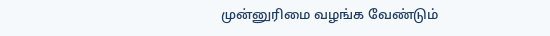முன்னுரிமை வழங்க வேண்டும்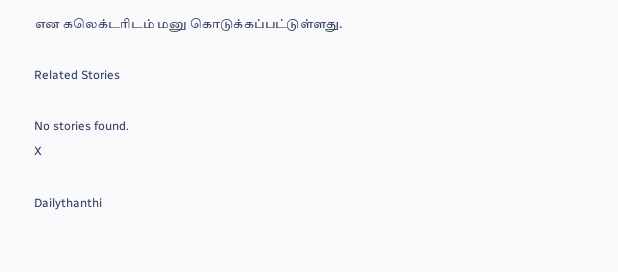என கலெக்டரிடம் மனு கொடுக்கப்பட்டுள்ளது.

Related Stories

No stories found.
X

Dailythanthi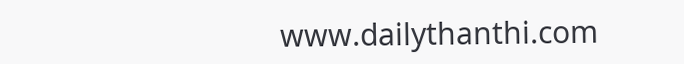www.dailythanthi.com